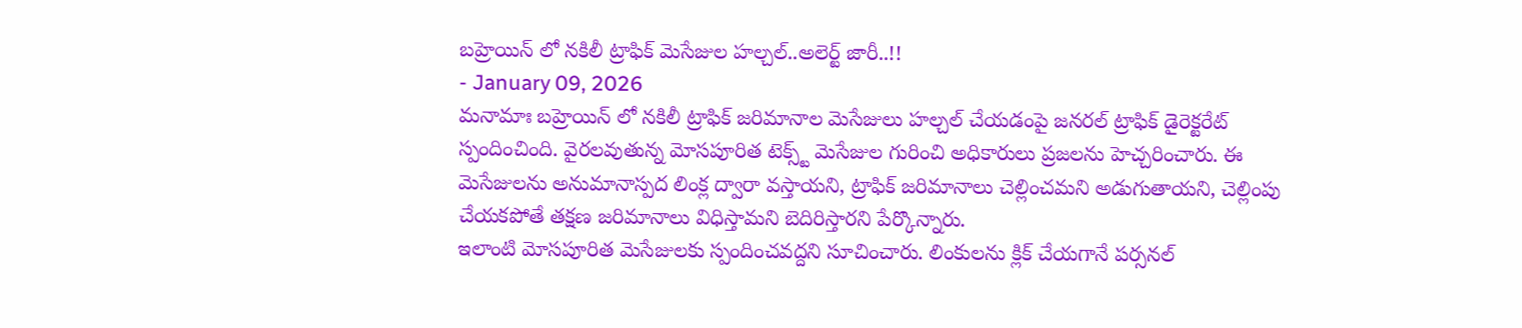బహ్రెయిన్ లో నకిలీ ట్రాఫిక్ మెసేజుల హల్చల్..అలెర్ట్ జారీ..!!
- January 09, 2026
మనామాః బహ్రెయిన్ లో నకిలీ ట్రాఫిక్ జరిమానాల మెసేజులు హల్చల్ చేయడంపై జనరల్ ట్రాఫిక్ డైరెక్టరేట్ స్పందించింది. వైరలవుతున్న మోసపూరిత టెక్స్ట్ మెసేజుల గురించి అధికారులు ప్రజలను హెచ్చరించారు. ఈ మెసేజులను అనుమానాస్పద లింక్ల ద్వారా వస్తాయని, ట్రాఫిక్ జరిమానాలు చెల్లించమని అడుగుతాయని, చెల్లింపు చేయకపోతే తక్షణ జరిమానాలు విధిస్తామని బెదిరిస్తారని పేర్కొన్నారు.
ఇలాంటి మోసపూరిత మెసేజులకు స్పందించవద్దని సూచించారు. లింకులను క్లిక్ చేయగానే పర్సనల్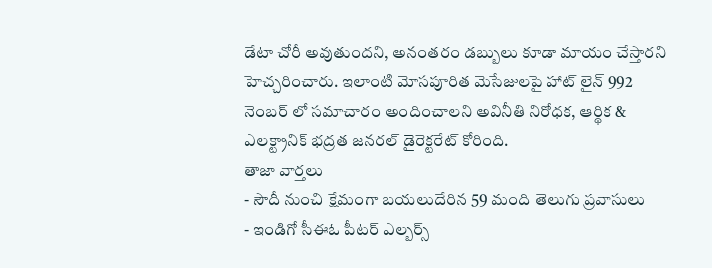డేటా చోరీ అవుతుందని, అనంతరం డబ్బులు కూడా మాయం చేస్తారని హెచ్చరించారు. ఇలాంటి మోసపూరిత మెసేజులపై హాట్ లైన్ 992 నెంబర్ లో సమాచారం అందించాలని అవినీతి నిరోధక, ఆర్థిక & ఎలక్ట్రానిక్ భద్రత జనరల్ డైరెక్టరేట్ కోరింది.
తాజా వార్తలు
- సౌదీ నుంచి క్షేమంగా బయలుదేరిన 59 మంది తెలుగు ప్రవాసులు
- ఇండిగో సీఈఓ పీటర్ ఎల్బర్స్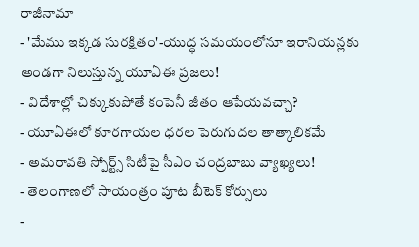రాజీనామా
- 'మేము ఇక్కడ సురక్షితం'-యుద్ధ సమయంలోనూ ఇరానియన్లకు అండగా నిలుస్తున్న యూఏఈ ప్రజలు!
- విదేశాల్లో చిక్కుకుపోతే కంపెనీ జీతం ఆపేయవచ్చా?
- యూఏఈలో కూరగాయల ధరల పెరుగుదల తాత్కాలికమే
- అమరావతి స్పోర్ట్స్ సిటీపై సీఎం చంద్రబాబు వ్యాఖ్యలు!
- తెలంగాణలో సాయంత్రం పూట బీటెక్ కోర్సులు
-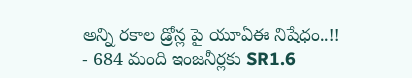అన్ని రకాల డ్రోన్ల పై యూఏఈ నిషేధం..!!
- 684 మంది ఇంజనీర్లకు SR1.6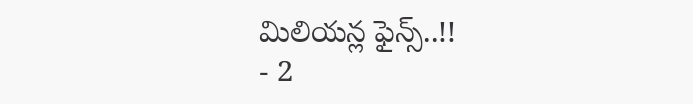మిలియన్ల ఫైన్స్..!!
- 2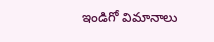ఇండిగో విమానాలు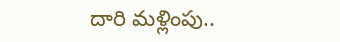దారి మళ్లింపు..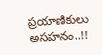ప్రయాణికులు అసహనం..!!